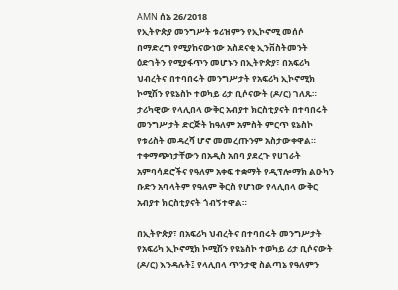AMN ሰኔ 26/2018
የኢትዮጵያ መንግሥት ቱሪዝምን የኢኮኖሚ መሰሶ በማድረግ የሚያከናውነው አስደናቂ ኢንቨስትመንት ዕድገትን የሚያፋጥን መሆኑን በኢትዮጵያ፣ በአፍሪካ ህብረትና በተባበሩት መንግሥታት የአፍሪካ ኢኮኖሚክ ኮሚሽን የዩኔስኮ ተወካይ ሪታ ቢሶናውት (ዶ/ር) ገለጹ።
ታሪካዊው የላሊበላ ውቅር አብያተ ክርስቲያናት በተባበሩት መንግሥታት ድርጅት ከዓለም አምስት ምርጥ ዩኔስኮ የቱሪስት መዳረሻ ሆኖ መመረጡንም አስታውቀዋል።
ተቀማጭነታቸውን በአዲስ አበባ ያደረጉ የሀገራት አምባሳደሮችና የዓለም አቀፍ ተቋማት የዲፕሎማክ ልዑካን ቡድን አባላትም የዓለም ቅርስ የሆነው የላሊበላ ውቅር አብያተ ክርስቲያናት ጎብኝተዋል።

በኢትዮጵያ፣ በአፍሪካ ህብረትና በተባበሩት መንግሥታት የአፍሪካ ኢኮኖሚክ ኮሚሽን የዩኔስኮ ተወካይ ሪታ ቢሶናውት (ዶ/ር) እንዳሉት፤ የላሊበላ ጥንታዊ ስልጣኔ የዓለምን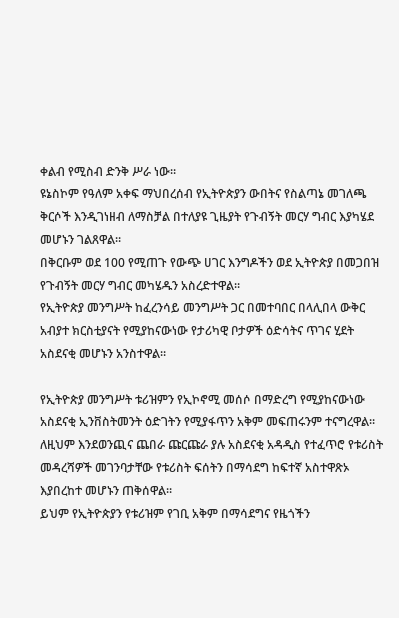ቀልብ የሚስብ ድንቅ ሥራ ነው።
ዩኔስኮም የዓለም አቀፍ ማህበረሰብ የኢትዮጵያን ውበትና የስልጣኔ መገለጫ ቅርሶች እንዲገነዘብ ለማስቻል በተለያዩ ጊዜያት የጉብኝት መርሃ ግብር እያካሄደ መሆኑን ገልጸዋል።
በቅርቡም ወደ 100 የሚጠጉ የውጭ ሀገር እንግዶችን ወደ ኢትዮጵያ በመጋበዝ የጉብኝት መርሃ ግብር መካሄዱን አስረድተዋል።
የኢትዮጵያ መንግሥት ከፈረንሳይ መንግሥት ጋር በመተባበር በላሊበላ ውቅር አብያተ ክርስቲያናት የሚያከናውነው የታሪካዊ ቦታዎች ዕድሳትና ጥገና ሂደት አስደናቂ መሆኑን አንስተዋል።

የኢትዮጵያ መንግሥት ቱሪዝምን የኢኮኖሚ መሰሶ በማድረግ የሚያከናውነው አስደናቂ ኢንቨስትመንት ዕድገትን የሚያፋጥን አቅም መፍጠሩንም ተናግረዋል።
ለዚህም እንደወንጪና ጨበራ ጩርጩራ ያሉ አስደናቂ አዳዲስ የተፈጥሮ የቱሪስት መዳረሻዎች መገንባታቸው የቱሪስት ፍሰትን በማሳደግ ከፍተኛ አስተዋጽኦ እያበረከተ መሆኑን ጠቅሰዋል።
ይህም የኢትዮጵያን የቱሪዝም የገቢ አቅም በማሳደግና የዜጎችን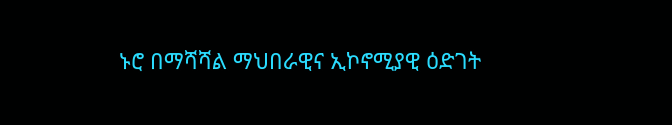ኑሮ በማሻሻል ማህበራዊና ኢኮኖሚያዊ ዕድገት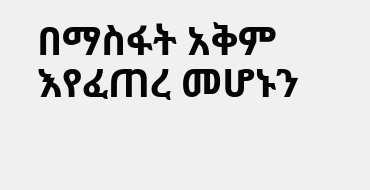በማስፋት አቅም እየፈጠረ መሆኑን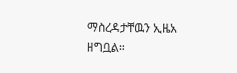ማስረዳታቸዉን ኢዜአ ዘግቧል።